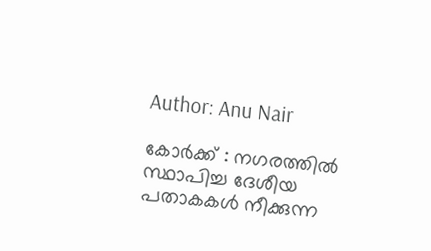Author: Anu Nair

കോര്‍ക്ക് : നഗരത്തില്‍ സ്ഥാപിച്ച ദേശീയ പതാകകള്‍ നീക്കുന്ന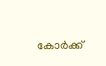കോര്‍ക്ക്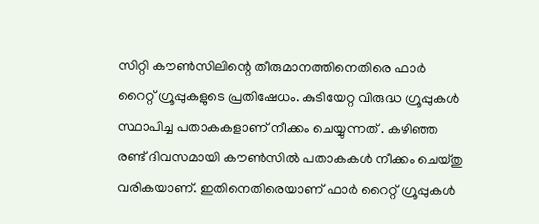സിറ്റി കൗണ്‍സിലിന്റെ തീരുമാനത്തിനെതിരെ ഫാര്‍ റൈറ്റ് ഗ്രൂപ്പുകളുടെ പ്രതിഷേധം. കുടിയേറ്റ വിരുദ്ധ ഗ്രൂപ്പുകള്‍ സ്ഥാപിച്ച പതാകകളാണ് നീക്കം ചെയ്യുന്നത് . കഴിഞ്ഞ രണ്ട് ദിവസമായി കൗണ്‍സില്‍ പതാകകള്‍ നീക്കം ചെയ്തു വരികയാണ്. ഇതിനെതിരെയാണ് ഫാര്‍ റൈറ്റ് ഗ്രൂപ്പുകള്‍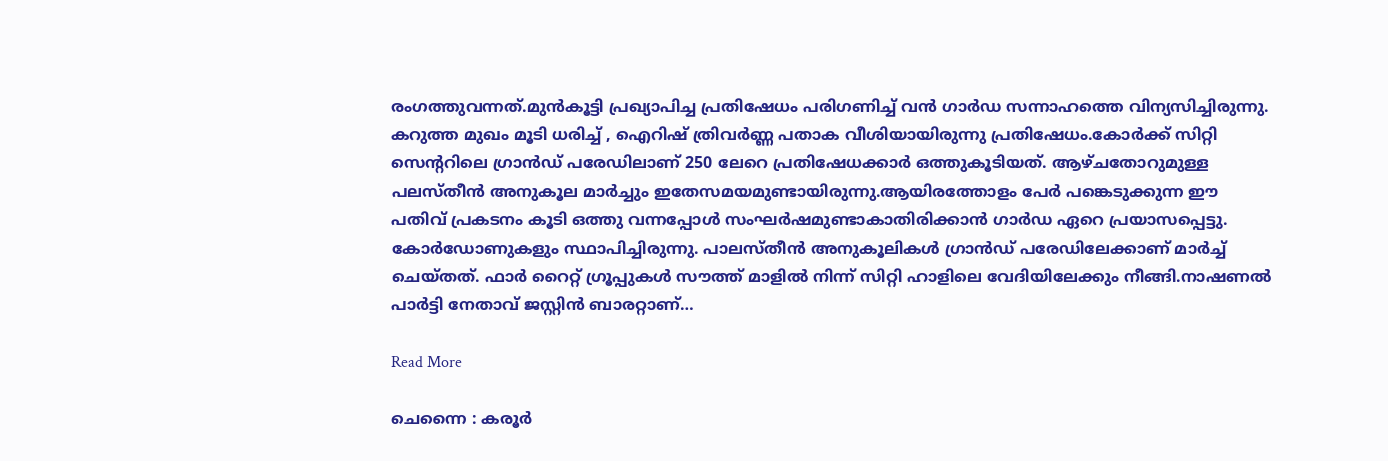രംഗത്തുവന്നത്.മുന്‍കൂട്ടി പ്രഖ്യാപിച്ച പ്രതിഷേധം പരിഗണിച്ച് വന്‍ ഗാര്‍ഡ സന്നാഹത്തെ വിന്യസിച്ചിരുന്നു. കറുത്ത മുഖം മൂടി ധരിച്ച് , ഐറിഷ് ത്രിവര്‍ണ്ണ പതാക വീശിയായിരുന്നു പ്രതിഷേധം.കോര്‍ക്ക് സിറ്റി സെന്ററിലെ ഗ്രാന്‍ഡ് പരേഡിലാണ് 250 ലേറെ പ്രതിഷേധക്കാര്‍ ഒത്തുകൂടിയത്. ആഴ്ചതോറുമുള്ള പലസ്തീന്‍ അനുകൂല മാര്‍ച്ചും ഇതേസമയമുണ്ടായിരുന്നു.ആയിരത്തോളം പേര്‍ പങ്കെടുക്കുന്ന ഈ പതിവ് പ്രകടനം കൂടി ഒത്തു വന്നപ്പോള്‍ സംഘര്‍ഷമുണ്ടാകാതിരിക്കാന്‍ ഗാര്‍ഡ ഏറെ പ്രയാസപ്പെട്ടു. കോര്‍ഡോണുകളും സ്ഥാപിച്ചിരുന്നു. പാലസ്തീന്‍ അനുകൂലികള്‍ ഗ്രാന്‍ഡ് പരേഡിലേക്കാണ് മാര്‍ച്ച് ചെയ്തത്. ഫാര്‍ റൈറ്റ് ഗ്രൂപ്പുകള്‍ സൗത്ത് മാളില്‍ നിന്ന് സിറ്റി ഹാളിലെ വേദിയിലേക്കും നീങ്ങി.നാഷണല്‍ പാര്‍ട്ടി നേതാവ് ജസ്റ്റിന്‍ ബാരറ്റാണ്…

Read More

ചെന്നൈ : കരൂർ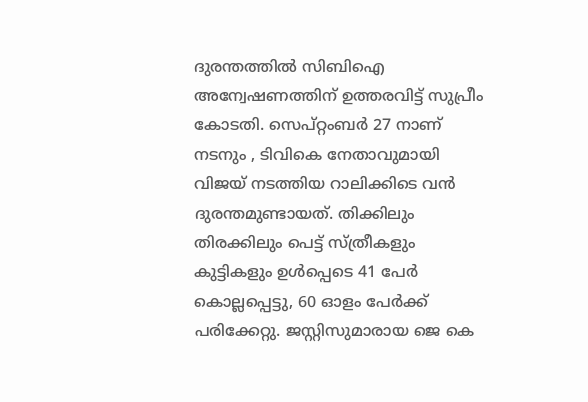ദുരന്തത്തിൽ സിബിഐ അന്വേഷണത്തിന് ഉത്തരവിട്ട് സുപ്രീം കോടതി. സെപ്റ്റംബർ 27 നാണ് നടനും , ടിവികെ നേതാവുമായി വിജയ് നടത്തിയ റാലിക്കിടെ വൻ ദുരന്തമുണ്ടായത്. തിക്കിലും തിരക്കിലും പെട്ട് സ്ത്രീകളും കുട്ടികളും ഉൾപ്പെടെ 41 പേർ കൊല്ലപ്പെട്ടു, 60 ഓളം പേർക്ക് പരിക്കേറ്റു. ജസ്റ്റിസുമാരായ ജെ കെ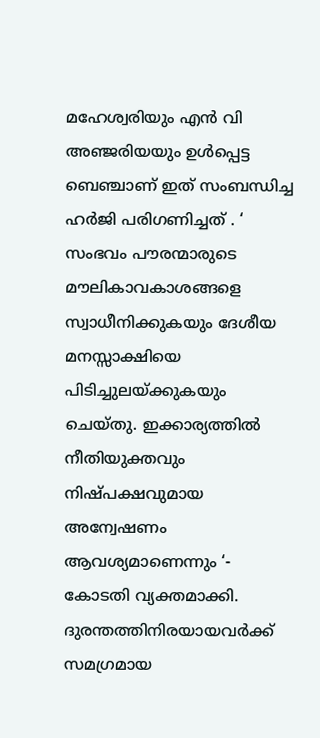മഹേശ്വരിയും എൻ വി അഞ്ജരിയയും ഉൾപ്പെട്ട ബെഞ്ചാണ് ഇത് സംബന്ധിച്ച ഹർജി പരിഗണിച്ചത് . ‘ സംഭവം പൗരന്മാരുടെ മൗലികാവകാശങ്ങളെ സ്വാധീനിക്കുകയും ദേശീയ മനസ്സാക്ഷിയെ പിടിച്ചുലയ്ക്കുകയും ചെയ്തു. ഇക്കാര്യത്തിൽ നീതിയുക്തവും നിഷ്പക്ഷവുമായ അന്വേഷണം ആവശ്യമാണെന്നും ‘- കോടതി വ്യക്തമാക്കി. ദുരന്തത്തിനിരയായവർക്ക് സമഗ്രമായ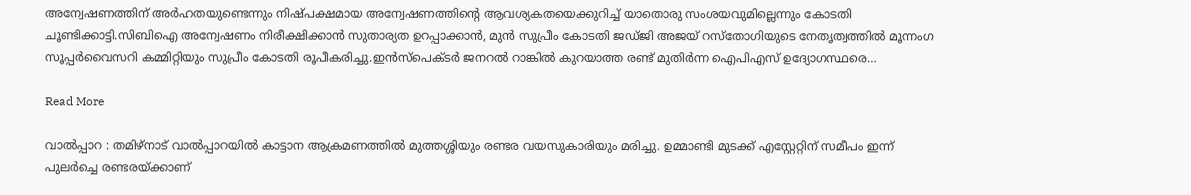അന്വേഷണത്തിന് അർഹതയുണ്ടെന്നും നിഷ്പക്ഷമായ അന്വേഷണത്തിന്റെ ആവശ്യകതയെക്കുറിച്ച് യാതൊരു സംശയവുമില്ലെന്നും കോടതി ചൂണ്ടിക്കാട്ടി.സിബിഐ അന്വേഷണം നിരീക്ഷിക്കാൻ സുതാര്യത ഉറപ്പാക്കാൻ, മുൻ സുപ്രീം കോടതി ജഡ്ജി അജയ് റസ്തോഗിയുടെ നേതൃത്വത്തിൽ മൂന്നംഗ സൂപ്പർവൈസറി കമ്മിറ്റിയും സുപ്രീം കോടതി രൂപീകരിച്ചു.ഇൻസ്പെക്ടർ ജനറൽ റാങ്കിൽ കുറയാത്ത രണ്ട് മുതിർന്ന ഐപിഎസ് ഉദ്യോഗസ്ഥരെ…

Read More

വാല്‍പ്പാറ : തമിഴ്‌നാട് വാല്‍പ്പാറയില്‍ കാട്ടാന ആക്രമണത്തില്‍ മുത്തശ്ശിയും രണ്ടര വയസുകാരിയും മരിച്ചു. ഉമ്മാണ്ടി മുടക്ക് എസ്റ്റേറ്റിന് സമീപം ഇന്ന് പുലര്‍ച്ചെ രണ്ടരയ്ക്കാണ്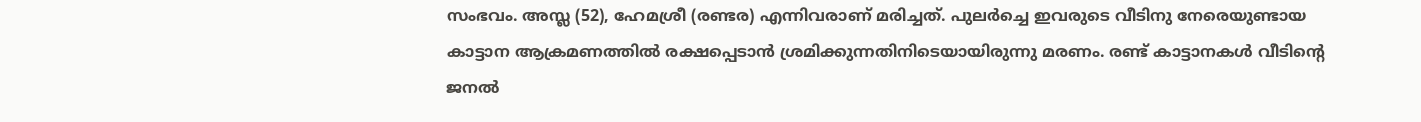സംഭവം. അസ്ല (52), ഹേമശ്രീ (രണ്ടര) എന്നിവരാണ് മരിച്ചത്. പുലര്‍ച്ചെ ഇവരുടെ വീടിനു നേരെയുണ്ടായ കാട്ടാന ആക്രമണത്തില്‍ രക്ഷപ്പെടാന്‍ ശ്രമിക്കുന്നതിനിടെയായിരുന്നു മരണം. രണ്ട് കാട്ടാനകള്‍ വീടിന്റെ ജനല്‍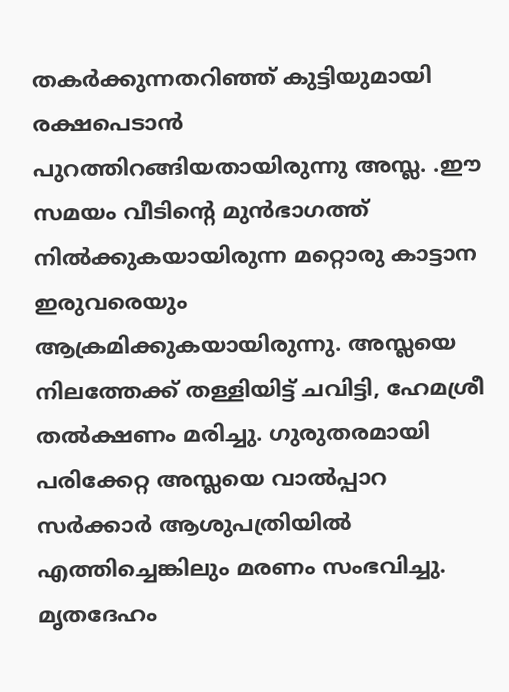തകര്‍ക്കുന്നതറിഞ്ഞ് കുട്ടിയുമായി രക്ഷപെടാന്‍ പുറത്തിറങ്ങിയതായിരുന്നു അസ്ല. .ഈ സമയം വീടിന്റെ മുന്‍ഭാഗത്ത് നില്‍ക്കുകയായിരുന്ന മറ്റൊരു കാട്ടാന ഇരുവരെയും ആക്രമിക്കുകയായിരുന്നു. അസ്ലയെ നിലത്തേക്ക് തള്ളിയിട്ട് ചവിട്ടി, ഹേമശ്രീ തൽക്ഷണം മരിച്ചു. ഗുരുതരമായി പരിക്കേറ്റ അസ്ലയെ വാൽപ്പാറ സർക്കാർ ആശുപത്രിയിൽ എത്തിച്ചെങ്കിലും മരണം സംഭവിച്ചു. മൃതദേഹം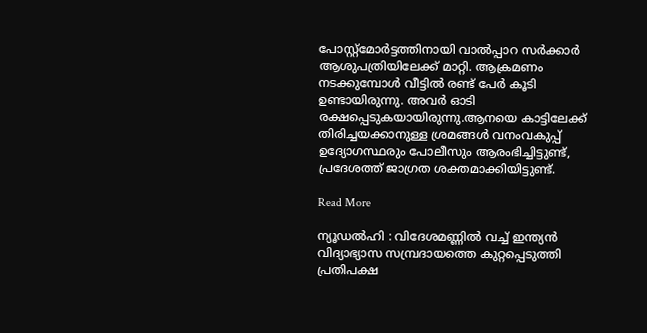പോസ്റ്റ്‌മോര്‍ട്ടത്തിനായി വാല്‍പ്പാറ സര്‍ക്കാര്‍ ആശുപത്രിയിലേക്ക് മാറ്റി. ആക്രമണം നടക്കുമ്പോള്‍ വീട്ടില്‍ രണ്ട് പേര്‍ കൂടി ഉണ്ടായിരുന്നു. അവര്‍ ഓടി രക്ഷപ്പെടുകയായിരുന്നു.ആനയെ കാട്ടിലേക്ക് തിരിച്ചയക്കാനുള്ള ശ്രമങ്ങൾ വനംവകുപ്പ് ഉദ്യോഗസ്ഥരും പോലീസും ആരംഭിച്ചിട്ടുണ്ട്, പ്രദേശത്ത് ജാഗ്രത ശക്തമാക്കിയിട്ടുണ്ട്.

Read More

ന്യൂഡൽഹി : വിദേശമണ്ണിൽ വച്ച് ഇന്ത്യൻ വിദ്യാഭ്യാസ സമ്പ്രദായത്തെ കുറ്റപ്പെടുത്തി പ്രതിപക്ഷ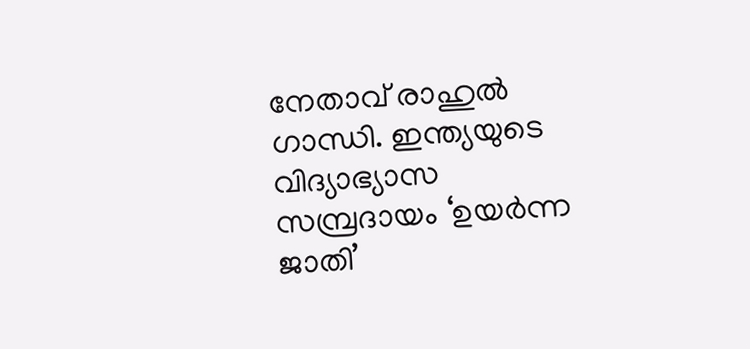നേതാവ് രാഹുൽ ഗാന്ധി. ഇന്ത്യയുടെ വിദ്യാഭ്യാസ സമ്പ്രദായം ‘ഉയർന്ന ജാതി’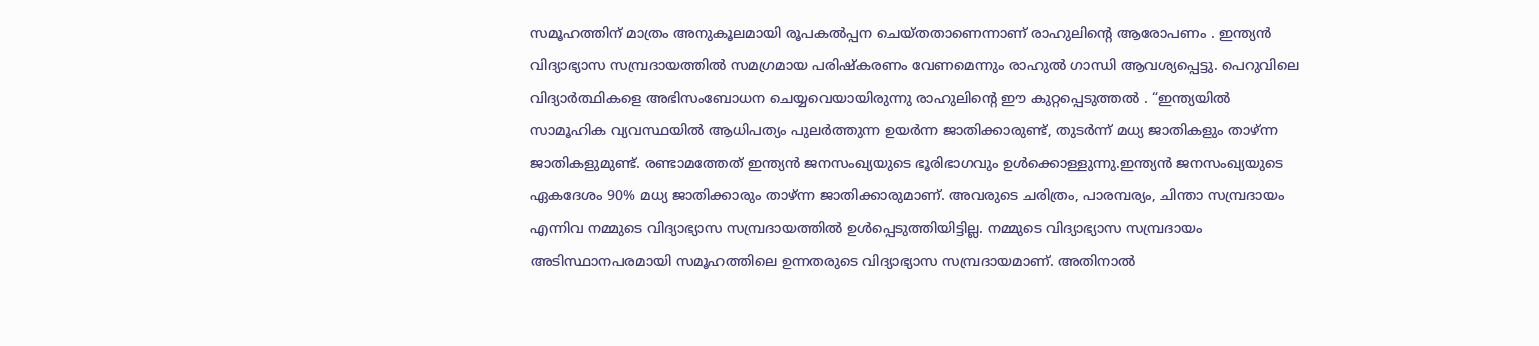സമൂഹത്തിന് മാത്രം അനുകൂലമായി രൂപകൽപ്പന ചെയ്‌തതാണെന്നാണ് രാഹുലിന്റെ ആരോപണം . ഇന്ത്യൻ വിദ്യാഭ്യാസ സമ്പ്രദായത്തിൽ സമഗ്രമായ പരിഷ്കരണം വേണമെന്നും രാഹുൽ ഗാന്ധി ആവശ്യപ്പെട്ടു. പെറുവിലെ വിദ്യാർത്ഥികളെ അഭിസംബോധന ചെയ്യവെയായിരുന്നു രാഹുലിന്റെ ഈ കുറ്റപ്പെടുത്തൽ . “ഇന്ത്യയിൽ സാമൂഹിക വ്യവസ്ഥയിൽ ആധിപത്യം പുലർത്തുന്ന ഉയർന്ന ജാതിക്കാരുണ്ട്, തുടർന്ന് മധ്യ ജാതികളും താഴ്ന്ന ജാതികളുമുണ്ട്. രണ്ടാമത്തേത് ഇന്ത്യൻ ജനസംഖ്യയുടെ ഭൂരിഭാഗവും ഉൾക്കൊള്ളുന്നു.ഇന്ത്യൻ ജനസംഖ്യയുടെ ഏകദേശം 90% മധ്യ ജാതിക്കാരും താഴ്ന്ന ജാതിക്കാരുമാണ്. അവരുടെ ചരിത്രം, പാരമ്പര്യം, ചിന്താ സമ്പ്രദായം എന്നിവ നമ്മുടെ വിദ്യാഭ്യാസ സമ്പ്രദായത്തിൽ ഉൾപ്പെടുത്തിയിട്ടില്ല. നമ്മുടെ വിദ്യാഭ്യാസ സമ്പ്രദായം അടിസ്ഥാനപരമായി സമൂഹത്തിലെ ഉന്നതരുടെ വിദ്യാഭ്യാസ സമ്പ്രദായമാണ്. അതിനാൽ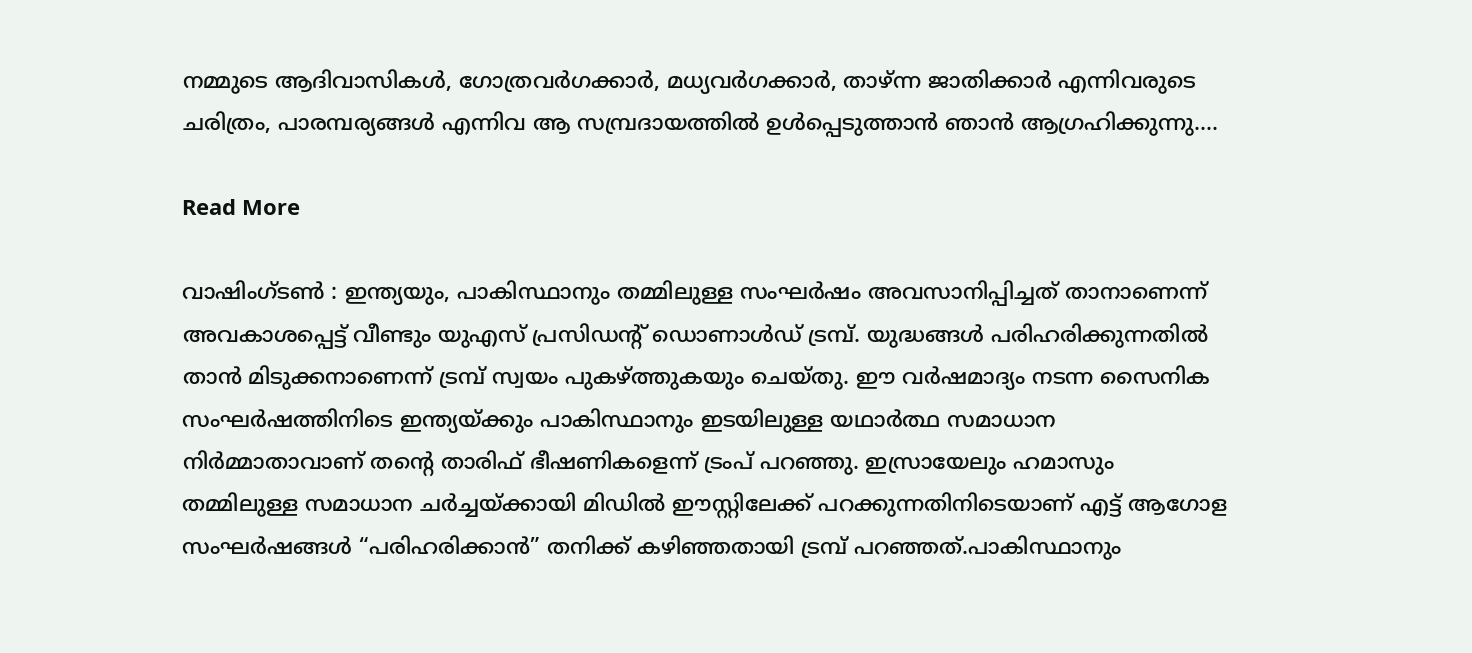നമ്മുടെ ആദിവാസികൾ, ഗോത്രവർഗക്കാർ, മധ്യവർഗക്കാർ, താഴ്ന്ന ജാതിക്കാർ എന്നിവരുടെ ചരിത്രം, പാരമ്പര്യങ്ങൾ എന്നിവ ആ സമ്പ്രദായത്തിൽ ഉൾപ്പെടുത്താൻ ഞാൻ ആഗ്രഹിക്കുന്നു.…

Read More

വാഷിംഗ്ടൺ : ഇന്ത്യയും, പാകിസ്ഥാനും തമ്മിലുള്ള സംഘർഷം അവസാനിപ്പിച്ചത് താനാണെന്ന് അവകാശപ്പെട്ട് വീണ്ടും യുഎസ് പ്രസിഡന്റ് ഡൊണാൾഡ് ട്രമ്പ്. യുദ്ധങ്ങൾ പരിഹരിക്കുന്നതിൽ താൻ മിടുക്കനാണെന്ന് ട്രമ്പ് സ്വയം പുകഴ്ത്തുകയും ചെയ്തു. ഈ വർഷമാദ്യം നടന്ന സൈനിക സംഘർഷത്തിനിടെ ഇന്ത്യയ്ക്കും പാകിസ്ഥാനും ഇടയിലുള്ള യഥാർത്ഥ സമാധാന നിർമ്മാതാവാണ് തന്റെ താരിഫ് ഭീഷണികളെന്ന് ട്രംപ് പറഞ്ഞു. ഇസ്രായേലും ഹമാസും തമ്മിലുള്ള സമാധാന ചർച്ചയ്ക്കായി മിഡിൽ ഈസ്റ്റിലേക്ക് പറക്കുന്നതിനിടെയാണ് എട്ട് ആഗോള സംഘർഷങ്ങൾ “പരിഹരിക്കാൻ” തനിക്ക് കഴിഞ്ഞതായി ട്രമ്പ് പറഞ്ഞത്.പാകിസ്ഥാനും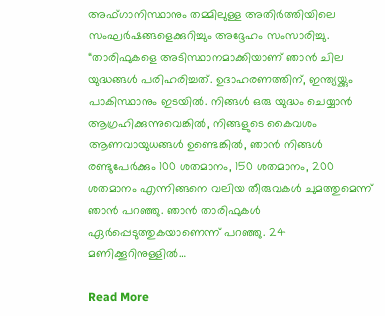അഫ്ഗാനിസ്ഥാനും തമ്മിലുള്ള അതിർത്തിയിലെ സംഘർഷങ്ങളെക്കുറിച്ചും അദ്ദേഹം സംസാരിച്ചു. “താരിഫുകളെ അടിസ്ഥാനമാക്കിയാണ് ഞാൻ ചില യുദ്ധങ്ങൾ പരിഹരിച്ചത്. ഉദാഹരണത്തിന്, ഇന്ത്യയ്ക്കും പാകിസ്ഥാനും ഇടയിൽ. നിങ്ങൾ ഒരു യുദ്ധം ചെയ്യാൻ ആഗ്രഹിക്കുന്നുവെങ്കിൽ, നിങ്ങളുടെ കൈവശം ആണവായുധങ്ങൾ ഉണ്ടെങ്കിൽ, ഞാൻ നിങ്ങൾ രണ്ടുപേർക്കും 100 ശതമാനം, 150 ശതമാനം, 200 ശതമാനം എന്നിങ്ങനെ വലിയ തീരുവകൾ ചുമത്തുമെന്ന് ഞാൻ പറഞ്ഞു. ഞാൻ താരിഫുകൾ ഏർപ്പെടുത്തുകയാണെന്ന് പറഞ്ഞു. 24 മണിക്കൂറിനുള്ളിൽ…

Read More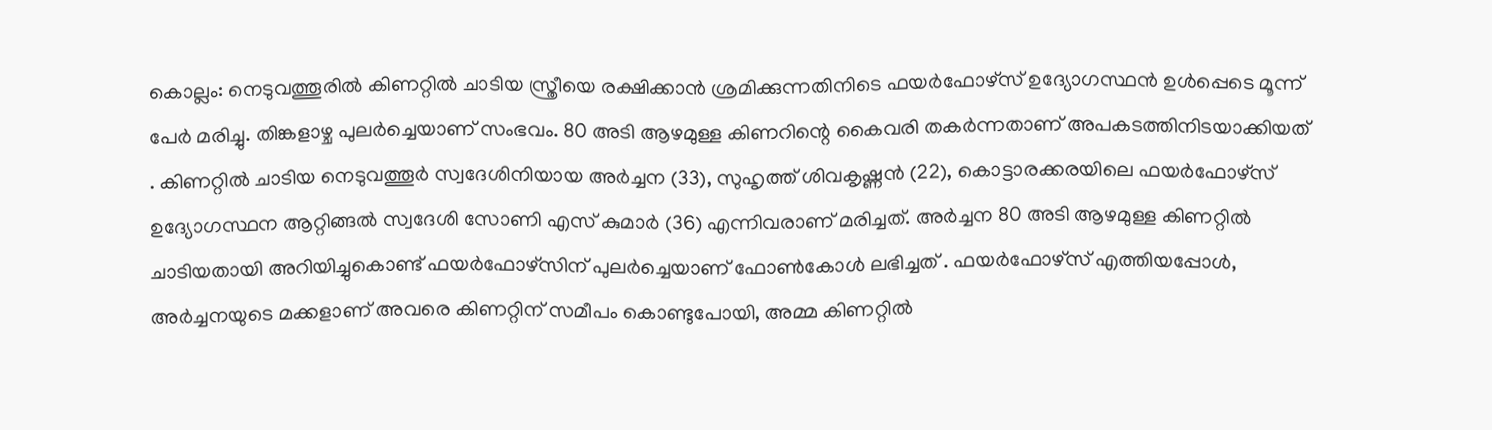കൊല്ലം: നെടുവത്തൂരിൽ കിണറ്റിൽ ചാടിയ സ്ത്രീയെ രക്ഷിക്കാൻ ശ്രമിക്കുന്നതിനിടെ ഫയർഫോഴ്‌സ് ഉദ്യോഗസ്ഥൻ ഉൾപ്പെടെ മൂന്ന് പേർ മരിച്ചു. തിങ്കളാഴ്ച പുലർച്ചെയാണ് സംഭവം. 80 അടി ആഴമുള്ള കിണറിന്റെ കൈവരി തകർന്നതാണ് അപകടത്തിനിടയാക്കിയത് . കിണറ്റിൽ ചാടിയ നെടുവത്തൂർ സ്വദേശിനിയായ അർച്ചന (33), സുഹൃത്ത് ശിവകൃഷ്ണൻ (22), കൊട്ടാരക്കരയിലെ ഫയർഫോഴ്‌സ് ഉദ്യോഗസ്ഥന ആറ്റിങ്ങൽ സ്വദേശി സോണി എസ് കുമാർ (36) എന്നിവരാണ് മരിച്ചത്. അർച്ചന 80 അടി ആഴമുള്ള കിണറ്റിൽ ചാടിയതായി അറിയിച്ചുകൊണ്ട് ഫയർഫോഴ്‌സിന് പുലർച്ചെയാണ് ഫോൺകോൾ ലഭിച്ചത് . ഫയർഫോഴ്‌സ് എത്തിയപ്പോൾ, അർച്ചനയുടെ മക്കളാണ് അവരെ കിണറ്റിന് സമീപം കൊണ്ടുപോയി, അമ്മ കിണറ്റിൽ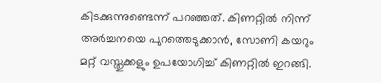കിടക്കുന്നുണ്ടെന്ന് പറഞ്ഞത്. കിണറ്റിൽ നിന്ന് അർച്ചനയെ പുറത്തെടുക്കാൻ, സോണി കയറും മറ്റ് വസ്തുക്കളും ഉപയോഗിച്ച് കിണറ്റിൽ ഇറങ്ങി.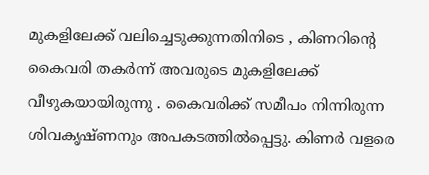മുകളിലേക്ക് വലിച്ചെടുക്കുന്നതിനിടെ , കിണറിന്റെ കൈവരി തകർന്ന് അവരുടെ മുകളിലേക്ക് വീഴുകയായിരുന്നു . കൈവരിക്ക് സമീപം നിന്നിരുന്ന ശിവകൃഷ്ണനും അപകടത്തിൽപ്പെട്ടു. കിണർ വളരെ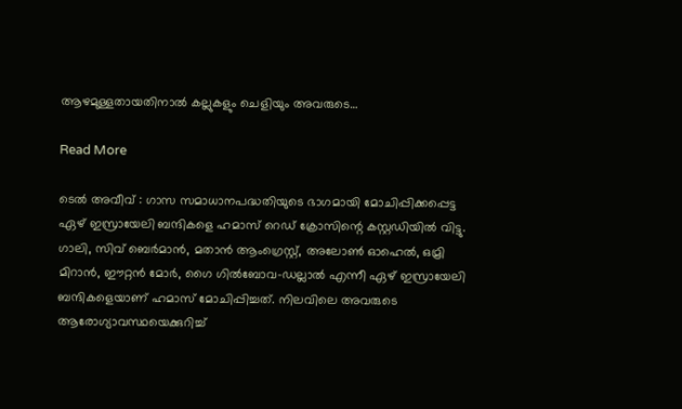ആഴമുള്ളതായതിനാൽ കല്ലുകളും ചെളിയും അവരുടെ…

Read More

ടെൽ അവീവ് : ഗാസ സമാധാനപദ്ധതിയുടെ ഭാഗമായി മോചിപ്പിക്കപ്പെട്ട ഏഴ് ഇസ്രായേലി ബന്ദികളെ ഹമാസ് റെഡ് ക്രോസിന്റെ കസ്റ്റഡിയിൽ വിട്ടു. ഗാലി, സിവ് ബെർമാൻ, മതാൻ ആംഗ്രെസ്റ്റ്, അലോൺ ഓഹെൽ, ഒമ്രി മിറാൻ, ഈറ്റൻ മോർ, ഗൈ ഗിൽബോവ-ഡല്ലാൽ എന്നീ ഏഴ് ഇസ്രായേലി ബന്ദികളെയാണ് ഹമാസ് മോചിപ്പിച്ചത്. നിലവിലെ അവരുടെ ആരോഗ്യാവസ്ഥയെക്കുറിച്ച്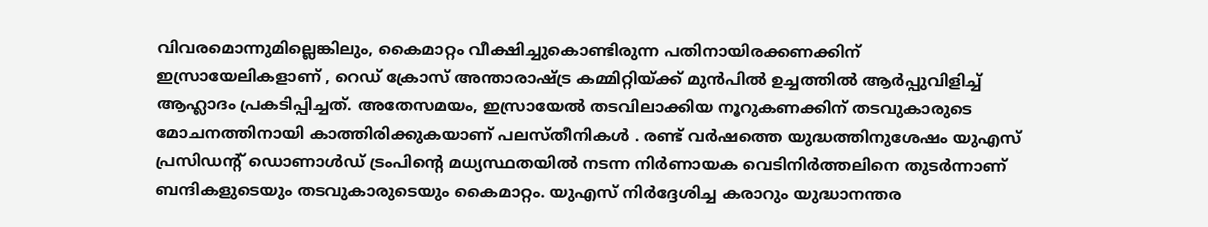വിവരമൊന്നുമില്ലെങ്കിലും, കൈമാറ്റം വീക്ഷിച്ചുകൊണ്ടിരുന്ന പതിനായിരക്കണക്കിന് ഇസ്രായേലികളാണ് , റെഡ് ക്രോസ് അന്താരാഷ്ട്ര കമ്മിറ്റിയ്ക്ക് മുൻപിൽ ഉച്ചത്തിൽ ആർപ്പുവിളിച്ച് ആഹ്ലാദം പ്രകടിപ്പിച്ചത്. അതേസമയം, ഇസ്രായേൽ തടവിലാക്കിയ നൂറുകണക്കിന് തടവുകാരുടെ മോചനത്തിനായി കാത്തിരിക്കുകയാണ് പലസ്തീനികൾ . രണ്ട് വർഷത്തെ യുദ്ധത്തിനുശേഷം യുഎസ് പ്രസിഡന്റ് ഡൊണാൾഡ് ട്രംപിന്റെ മധ്യസ്ഥതയിൽ നടന്ന നിർണായക വെടിനിർത്തലിനെ തുടർന്നാണ് ബന്ദികളുടെയും തടവുകാരുടെയും കൈമാറ്റം. യുഎസ് നിർദ്ദേശിച്ച കരാറും യുദ്ധാനന്തര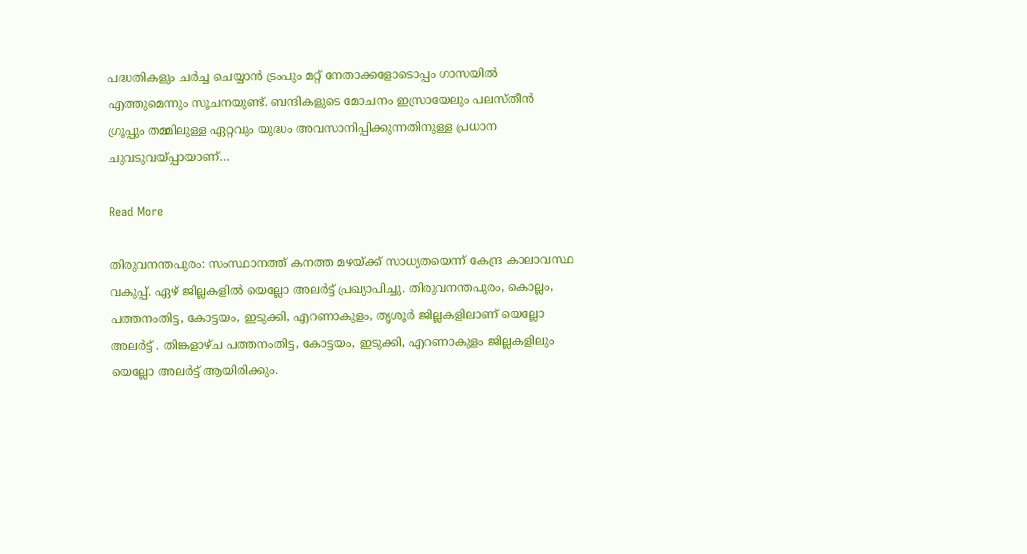പദ്ധതികളും ചർച്ച ചെയ്യാൻ ട്രംപും മറ്റ് നേതാക്കളോടൊപ്പം ഗാസയിൽ എത്തുമെന്നും സൂചനയുണ്ട്. ബന്ദികളുടെ മോചനം ഇസ്രായേലും പലസ്തീൻ ഗ്രൂപ്പും തമ്മിലുള്ള ഏറ്റവും യുദ്ധം അവസാനിപ്പിക്കുന്നതിനുള്ള പ്രധാന ചുവടുവയ്പ്പായാണ്…

Read More

തിരുവനന്തപുരം: സംസ്ഥാനത്ത് കനത്ത മഴയ്ക്ക് സാധ്യതയെന്ന് കേന്ദ്ര കാലാവസ്ഥ വകുപ്പ്. ഏഴ് ജില്ലകളില്‍ യെല്ലോ അലർട്ട് പ്രഖ്യാപിച്ചു. തിരുവനന്തപുരം, കൊല്ലം, പത്തനംതിട്ട, കോട്ടയം, ഇടുക്കി, എറണാകുളം, തൃശൂര്‍ ജില്ലകളിലാണ് യെല്ലോ അലർട്ട് . തിങ്കളാഴ്ച പത്തനംതിട്ട, കോട്ടയം, ഇടുക്കി, എറണാകുളം ജില്ലകളിലും യെല്ലോ അലർട്ട് ആയിരിക്കും.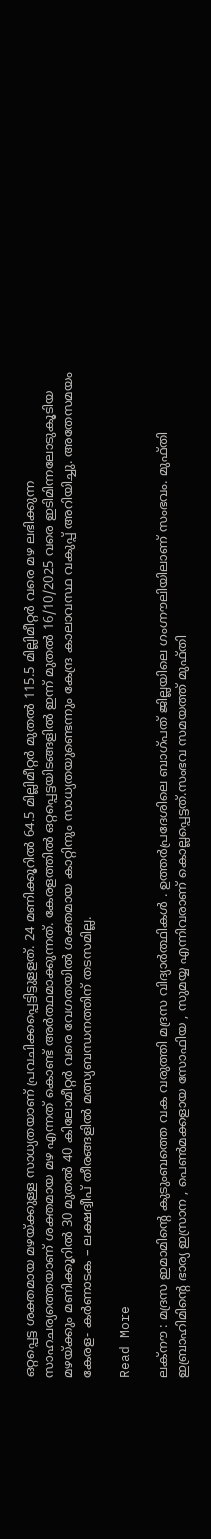ഒറ്റപ്പെട്ട ശക്തമായ മഴയ്ക്കുള്ള സാധ്യതയാണ് പ്രവചിക്കപ്പെട്ടിട്ടുളളത്. 24 മണിക്കൂറില്‍ 64.5 മില്ലിമീറ്റര്‍ മുതല്‍ 115.5 മില്ലിമീറ്റര്‍ വരെ മഴ ലഭിക്കുന്ന സാഹചര്യത്തെയാണ് ശക്തമായ മഴ എന്നത് കൊണ്ട് അര്‍ത്ഥമാക്കുന്നത്. കേരളത്തില്‍ ഒറ്റപ്പെട്ടയിടങ്ങളില്‍ ഇന്ന് മുതല്‍ 16/10/2025 വരെ ഇടിമിന്നലോടുകൂടിയ മഴയ്ക്കും മണിക്കൂറില്‍ 30 മുതല്‍ 40 കിലോമീറ്റര്‍ വരെ വേഗതയില്‍ ശക്തമായ കാറ്റിനും സാധ്യതയുണ്ടെന്നും കേന്ദ്ര കാലാവസ്ഥ വകുപ്പ് അറിയിച്ചു. അതേസമയം കേരള- കര്‍ണാടക – ലക്ഷദ്വീപ് തീരങ്ങളില്‍ മത്സ്യബന്ധനത്തിന് തടസമില്ല.

Read More

ലക്നൗ : മദ്രസ ഇമാമിന്റെ കുടുംബത്തെ വക വരുത്തി മദ്രസ വിദ്യാർത്ഥികൾ . ഉത്തർപ്രദേശിലെ ബാഗ്പത് ജില്ലയിലെ ഗംഗ്നൗലിയിലാണ് സംഭവം. മുഫ്തി ഇബ്രാഹിമിന്റെ ഭാര്യ ഇസ്രാന , പെൺമക്കളായ സോഫിയ , സുമയ്യ എന്നിവരാണ് കൊല്ലപ്പെട്ടത്.സംഭവ സമയത്ത് മുഫ്തി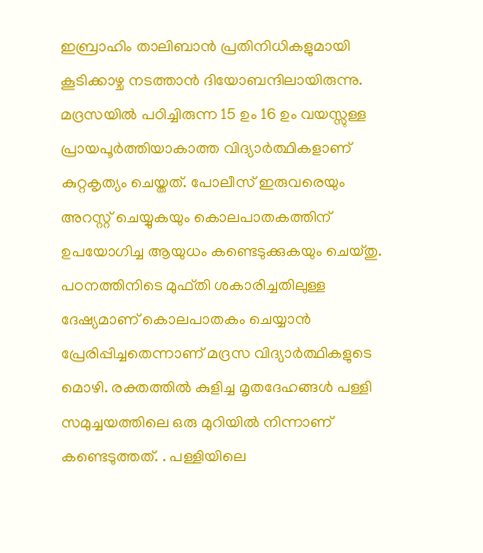ഇബ്രാഹിം താലിബാൻ പ്രതിനിധികളുമായി കൂടിക്കാഴ്ച നടത്താൻ ദിയോബന്ദിലായിരുന്നു. മദ്രസയിൽ പഠിച്ചിരുന്ന 15 ഉം 16 ഉം വയസ്സുള്ള പ്രായപൂർത്തിയാകാത്ത വിദ്യാർത്ഥികളാണ് കുറ്റകൃത്യം ചെയ്തത്. പോലീസ് ഇരുവരെയും അറസ്റ്റ് ചെയ്യുകയും കൊലപാതകത്തിന് ഉപയോഗിച്ച ആയുധം കണ്ടെടുക്കുകയും ചെയ്തു. പഠനത്തിനിടെ മുഫ്തി ശകാരിച്ചതിലുള്ള ദേഷ്യമാണ് കൊലപാതകം ചെയ്യാൻ പ്രേരിപ്പിച്ചതെന്നാണ് മദ്രസ വിദ്യാർത്ഥികളുടെ മൊഴി. രക്തത്തിൽ കുളിച്ച മൃതദേഹങ്ങൾ പള്ളി സമുച്ചയത്തിലെ ഒരു മുറിയിൽ നിന്നാണ് കണ്ടെടുത്തത്. . പള്ളിയിലെ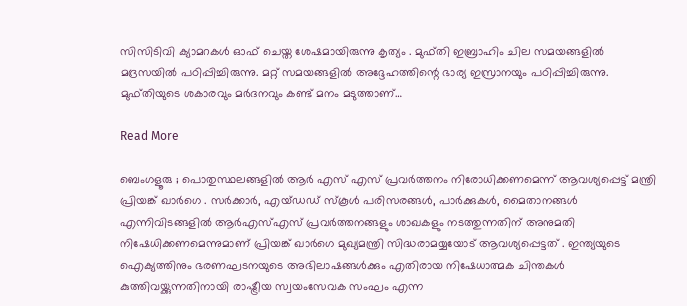സിസിടിവി ക്യാമറകൾ ഓഫ് ചെയ്ത ശേഷമായിരുന്നു കൃത്യം . മുഫ്തി ഇബ്രാഹിം ചില സമയങ്ങളിൽ മദ്രസയിൽ പഠിപ്പിച്ചിരുന്നു. മറ്റ് സമയങ്ങളിൽ അദ്ദേഹത്തിന്റെ ഭാര്യ ഇസ്രാനയും പഠിപ്പിച്ചിരുന്നു. മുഫ്തിയുടെ ശകാരവും മർദനവും കണ്ട് മനം മടുത്താണ്…

Read More

ബെംഗളൂരു ; പൊതുസ്ഥലങ്ങളിൽ ആർ എസ് എസ് പ്രവർത്തനം നിരോധിക്കണമെന്ന് ആവശ്യപ്പെട്ട് മന്ത്രി പ്രിയങ്ക് ഖാർഗെ . സർക്കാർ, എയ്ഡഡ് സ്കൂൾ പരിസരങ്ങൾ, പാർക്കുകൾ, മൈതാനങ്ങൾ എന്നിവിടങ്ങളിൽ ആർ‌എസ്‌എസ് പ്രവർത്തനങ്ങളും ശാഖകളും നടത്തുന്നതിന് അനുമതി നിഷേധിക്കണമെന്നുമാണ് പ്രിയങ്ക് ഖാർഗെ മുഖ്യമന്ത്രി സിദ്ധരാമയ്യയോട് ആവശ്യപ്പെട്ടത് . ഇന്ത്യയുടെ ഐക്യത്തിനും ഭരണഘടനയുടെ അഭിലാഷങ്ങൾക്കും എതിരായ നിഷേധാത്മക ചിന്തകൾ കുത്തിവയ്ക്കുന്നതിനായി രാഷ്ട്രീയ സ്വയംസേവക സംഘം എന്ന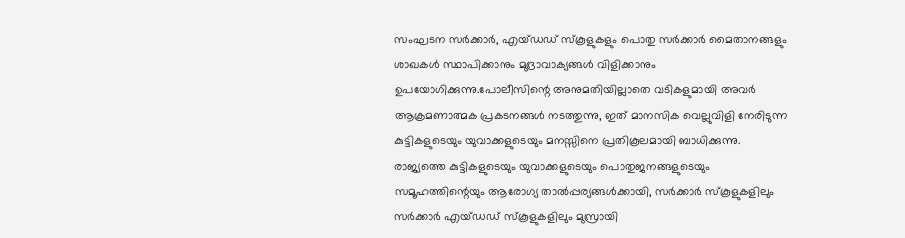സംഘടന സർക്കാർ, എയ്ഡഡ് സ്കൂളുകളും പൊതു സർക്കാർ മൈതാനങ്ങളും ശാഖകൾ സ്ഥാപിക്കാനും മുദ്രാവാക്യങ്ങൾ വിളിക്കാനും ഉപയോഗിക്കുന്നു.പോലീസിന്റെ അനുമതിയില്ലാതെ വടികളുമായി അവർ ആക്രമണാത്മക പ്രകടനങ്ങൾ നടത്തുന്നു, ഇത് മാനസിക വെല്ലുവിളി നേരിടുന്ന കുട്ടികളുടെയും യുവാക്കളുടെയും മനസ്സിനെ പ്രതികൂലമായി ബാധിക്കുന്നു. രാജ്യത്തെ കുട്ടികളുടെയും യുവാക്കളുടെയും പൊതുജനങ്ങളുടെയും സമൂഹത്തിന്റെയും ആരോഗ്യ താൽപ്പര്യങ്ങൾക്കായി, സർക്കാർ സ്കൂളുകളിലും സർക്കാർ എയ്ഡഡ് സ്കൂളുകളിലും മുസ്രായി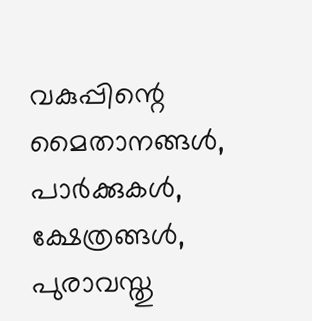വകുപ്പിന്റെ മൈതാനങ്ങൾ, പാർക്കുകൾ, ക്ഷേത്രങ്ങൾ, പുരാവസ്തു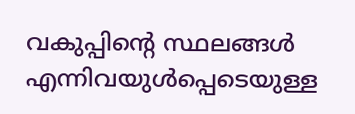വകുപ്പിന്റെ സ്ഥലങ്ങൾ എന്നിവയുൾപ്പെടെയുള്ള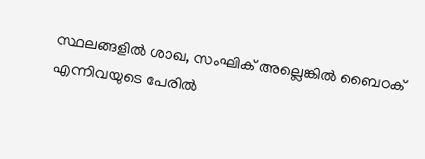സ്ഥലങ്ങളിൽ ശാഖ, സംഘിക് അല്ലെങ്കിൽ ബൈഠക് എന്നിവയുടെ പേരിൽ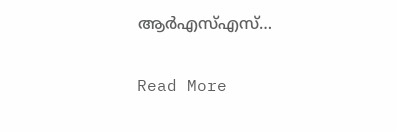ആർ‌എസ്‌എസ്…

Read More